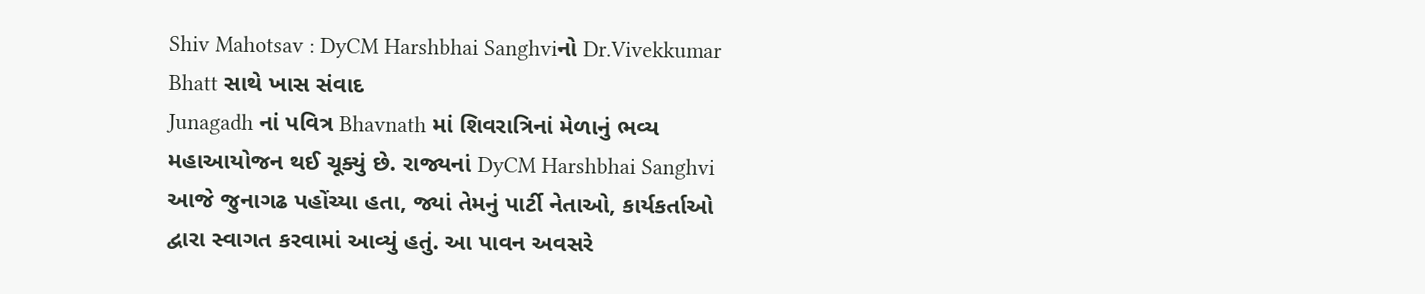Shiv Mahotsav : DyCM Harshbhai Sanghviનો Dr.Vivekkumar Bhatt સાથે ખાસ સંવાદ
Junagadh નાં પવિત્ર Bhavnath માં શિવરાત્રિનાં મેળાનું ભવ્ય મહાઆયોજન થઈ ચૂક્યું છે. રાજ્યનાં DyCM Harshbhai Sanghvi આજે જુનાગઢ પહોંચ્યા હતા, જ્યાં તેમનું પાર્ટી નેતાઓ, કાર્યકર્તાઓ દ્વારા સ્વાગત કરવામાં આવ્યું હતું. આ પાવન અવસરે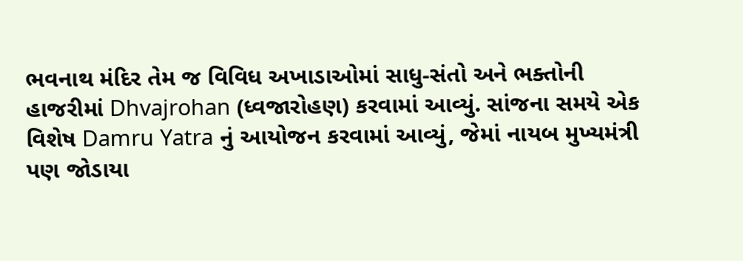ભવનાથ મંદિર તેમ જ વિવિધ અખાડાઓમાં સાધુ-સંતો અને ભક્તોની હાજરીમાં Dhvajrohan (ધ્વજારોહણ) કરવામાં આવ્યું. સાંજના સમયે એક વિશેષ Damru Yatra નું આયોજન કરવામાં આવ્યું, જેમાં નાયબ મુખ્યમંત્રી પણ જોડાયા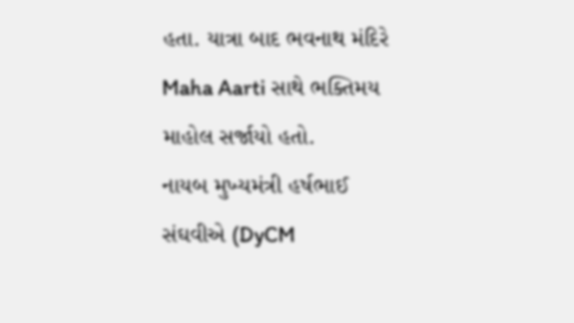હતા. યાત્રા બાદ ભવનાથ મંદિરે Maha Aarti સાથે ભક્તિમય માહોલ સર્જાયો હતો.
નાયબ મુખ્યમંત્રી હર્ષભાઈ સંઘવીએ (DyCM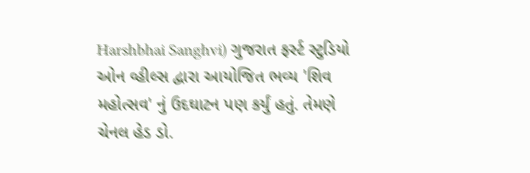Harshbhai Sanghvi) ગુજરાત ફર્સ્ટ સ્ટુડિયો ઓન વ્હીલ્સ દ્વારા આયોજિત ભવ્ય 'શિવ મહોત્સવ' નું ઉદઘાટન પણ કર્યું હતું. તેમણે ચેનલ હેડ ડો.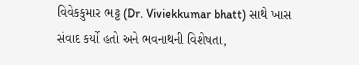વિવેકકુમાર ભટ્ટ (Dr. Viviekkumar bhatt) સાથે ખાસ સંવાદ કર્યો હતો અને ભવનાથની વિશેષતા,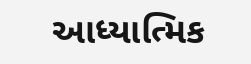આધ્યાત્મિક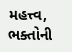મહત્ત્વ, ભક્તોની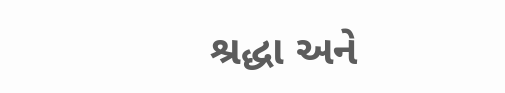શ્રદ્ધા અને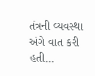તંત્રની વ્યવસ્થા અંગે વાત કરી હતી...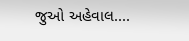જુઓ અહેવાલ....